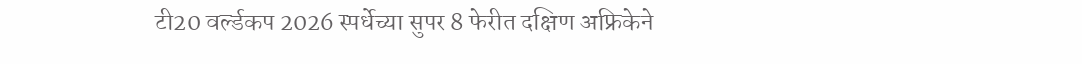टी20 वर्ल्डकप 2026 स्पर्धेच्या सुपर 8 फेरीत दक्षिण अफ्रिकेने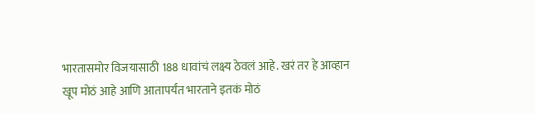भारतासमोर विजयासाठी 188 धावांचं लक्ष्य ठेवलं आहे. खरं तर हे आव्हान खूप मोठं आहे आणि आतापर्यंत भारताने इतकं मोठं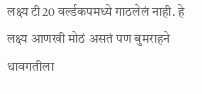लक्ष्य टी20 वर्ल्डकपमध्ये गाठलेलं नाही. हे लक्ष्य आणखी मोठं असतं पण बुमराहने धावगतीला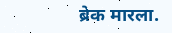ब्रेक मारला.